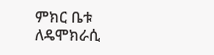ምክር ቤቱ ለዴሞክራሲ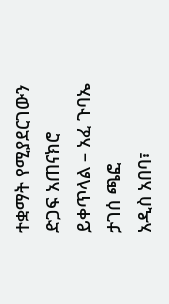ተቋማት የሚያደርገውን ድጋፍ አጠናክሮ ይቀጥላል – አፈ ጉባኤ ታገሰ ጫፎ
አዲስ አበባ፣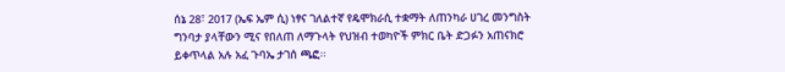ሰኔ 28፣ 2017 (ኤፍ ኤም ሲ) ነፃና ገለልተኛ የዴሞክራሲ ተቋማት ለጠንካራ ሀገረ መንግስት ግንባታ ያላቸውን ሚና የበለጠ ለማጉላት የህዝብ ተወካዮች ምክር ቤት ድጋፉን አጠናክሮ ይቀጥላል አሉ አፈ ጉባኤ ታገሰ ጫፎ፡፡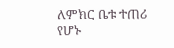ለምክር ቤቱ ተጠሪ የሆኑ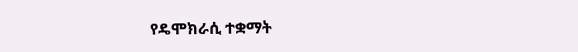የዴሞክራሲ ተቋማት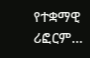የተቋማዊ ሪፎርም…